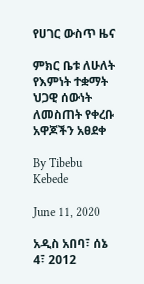የሀገር ውስጥ ዜና

ምክር ቤቱ ለሁለት የእምነት ተቋማት ህጋዊ ሰውነት ለመስጠት የቀረቡ አዋጆችን አፀደቀ

By Tibebu Kebede

June 11, 2020

አዲስ አበባ፣ ሰኔ 4፣ 2012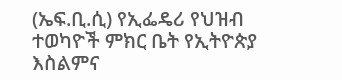(ኤፍ.ቢ.ሲ) የኢፌዴሪ የህዝብ ተወካዮች ምክር ቤት የኢትዮጵያ እስልምና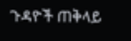ጉዳዮች ጠቅላይ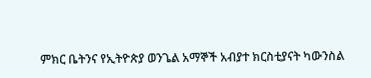ምክር ቤትንና የኢትዮጵያ ወንጌል አማኞች አብያተ ክርስቲያናት ካውንስል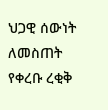ህጋዊ ሰውነት ለመስጠት የቀረቡ ረቂቅ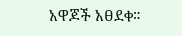አዋጆች አፀደቀ።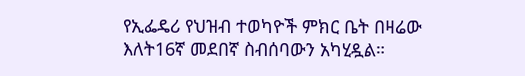የኢፌዴሪ የህዝብ ተወካዮች ምክር ቤት በዛሬው እለት16ኛ መደበኛ ስብሰባውን አካሂዷል።